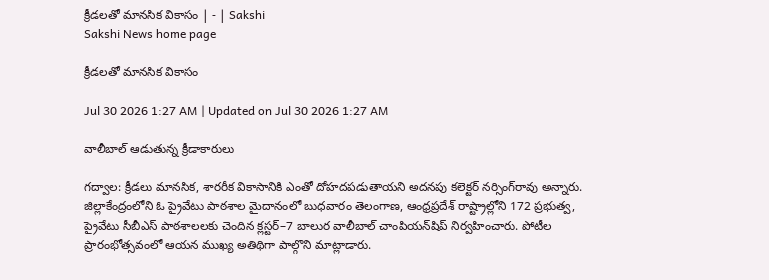క్రీడలతో మానసిక వికాసం | - | Sakshi
Sakshi News home page

క్రీడలతో మానసిక వికాసం

Jul 30 2026 1:27 AM | Updated on Jul 30 2026 1:27 AM

వాలీబాల్‌ ఆడుతున్న క్రీడాకారులు

గద్వాల: క్రీడలు మానసిక, శారరీక వికాసానికి ఎంతో దోహదపడుతాయని అదనపు కలెక్టర్‌ నర్సింగ్‌రావు అన్నారు. జిల్లాకేంద్రంలోని ఓ ప్రైవేటు పాఠశాల మైదానంలో బుధవారం తెలంగాణ, ఆంధ్రప్రదేశ్‌ రాష్ట్రాల్లోని 172 ప్రభుత్వ, ప్రైవేటు సీబీఎస్‌ పాఠశాలలకు చెందిన క్లస్టర్‌–7 బాలుర వాలీబాల్‌ చాంపియన్‌షిప్‌ నిర్వహించారు. పోటీల ప్రారంభోత్సవంలో ఆయన ముఖ్య అతిథిగా పాల్గొని మాట్లాడారు.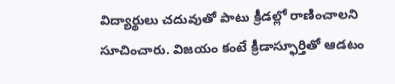విద్యార్థులు చదువుతో పాటు క్రీడల్లో రాణించాలని సూచించారు. విజయం కంటే క్రీడాస్ఫూర్తితో ఆడటం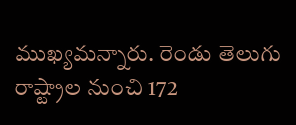ముఖ్యమన్నారు. రెండు తెలుగు రాష్ట్రాల నుంచి 172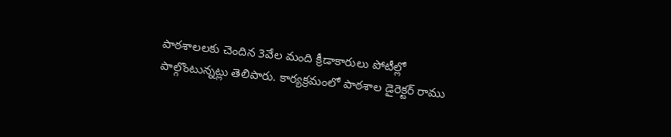పాఠశాలలకు చెందిన 3వేల మంది క్రీడాకారులు పోటీల్లో పాల్గొంటున్నట్లు తెలిపారు. కార్యక్రమంలో పాఠశాల డైరెక్టర్‌ రాము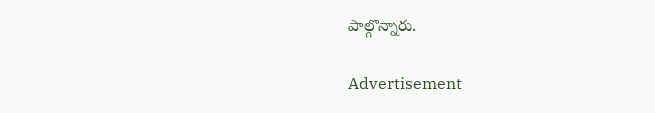పాల్గొన్నారు.

Advertisement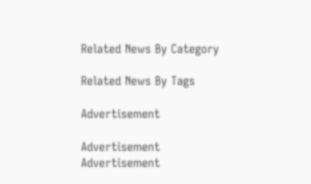Related News By Category

Related News By Tags

Advertisement

Advertisement
Advertisement